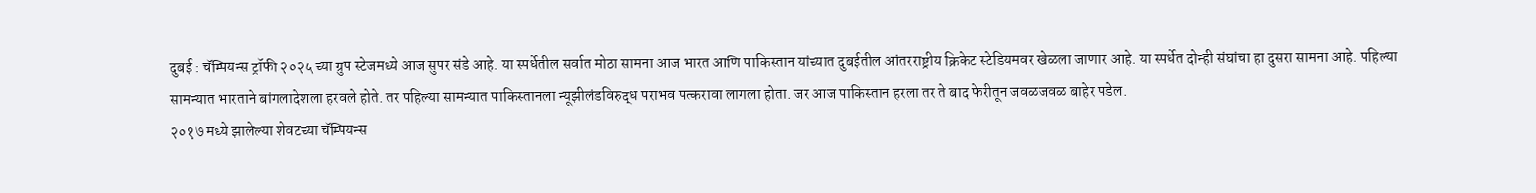दुबई : चॅम्पियन्स ट्रॉफी २०२५ च्या ग्रुप स्टेजमध्ये आज सुपर संडे आहे. या स्पर्धेतील सर्वात मोठा सामना आज भारत आणि पाकिस्तान यांच्यात दुबईतील आंतरराष्ट्रीय क्रिकेट स्टेडियमवर खेळला जाणार आहे. या स्पर्धेत दोन्ही संघांचा हा दुसरा सामना आहे. पहिल्या सामन्यात भारताने बांगलादेशला हरवले होते. तर पहिल्या सामन्यात पाकिस्तानला न्यूझीलंडविरुद्ध पराभव पत्करावा लागला होता. जर आज पाकिस्तान हरला तर ते बाद फेरीतून जवळजवळ बाहेर पडेल.
२०१७ मध्ये झालेल्या शेवटच्या चॅम्पियन्स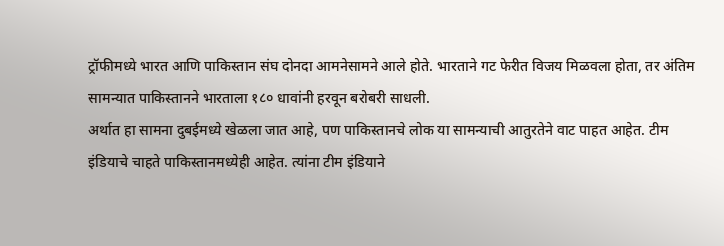ट्रॉफीमध्ये भारत आणि पाकिस्तान संघ दोनदा आमनेसामने आले होते. भारताने गट फेरीत विजय मिळवला होता, तर अंतिम सामन्यात पाकिस्तानने भारताला १८० धावांनी हरवून बरोबरी साधली.
अर्थात हा सामना दुबईमध्ये खेळला जात आहे, पण पाकिस्तानचे लोक या सामन्याची आतुरतेने वाट पाहत आहेत. टीम इंडियाचे चाहते पाकिस्तानमध्येही आहेत. त्यांना टीम इंडियाने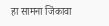हा सामना जिंकावा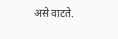असे वाटते.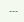---